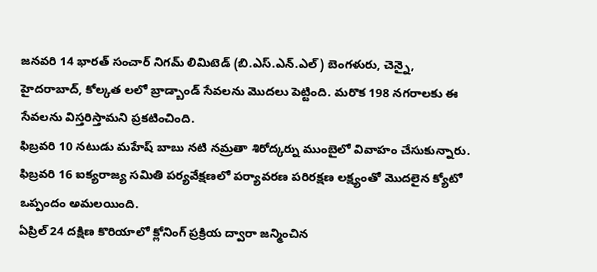జనవరి 14 భారత్ సంచార్ నిగమ్ లిమిటెడ్ (బి.ఎస్.ఎన్.ఎల్) బెంగళురు, చెన్నై, హైదరాబాద్, కోల్కత లలో బ్రాడ్బాండ్ సేవలను మొదలు పెట్టింది. మరొక 198 నగరాలకు ఈ సేవలను విస్తరిస్తామని ప్రకటించింది.
ఫిబ్రవరి 10 నటుడు మహేష్ బాబు నటి నమ్రతా శిరోద్కర్ను ముంబైలో వివాహం చేసుకున్నారు.
ఫిబ్రవరి 16 ఐక్యరాజ్య సమితి పర్యవేక్షణలో పర్యావరణ పరిరక్షణ లక్ష్యంతో మొదలైన క్యోటో ఒప్పందం అమలయింది.
ఏప్రిల్ 24 దక్షిణ కొరియాలో క్లోనింగ్ ప్రక్రియ ద్వారా జన్మించిన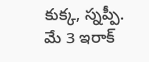కుక్క, స్నప్పీ.
మే 3 ఇరాక్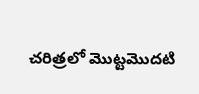చరిత్రలో మొట్టమొదటి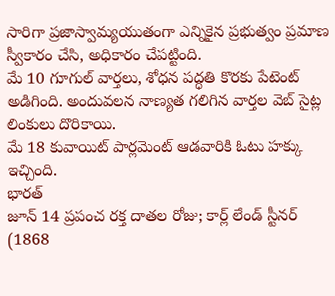సారిగా ప్రజాస్వామ్యయుతంగా ఎన్నికైన ప్రభుత్వం ప్రమాణ స్వీకారం చేసి, అధికారం చేపట్టింది.
మే 10 గూగుల్ వార్తలు, శోధన పద్ధతి కొరకు పేటెంట్ అడిగింది. అందువలన నాణ్యత గలిగిన వార్తల వెబ్ సైట్ల లింకులు దొరికాయి.
మే 18 కువాయిట్ పార్లమెంట్ ఆడవారికి ఓటు హక్కు ఇచ్చింది.
భారత్
జూన్ 14 ప్రపంచ రక్త దాతల రోజు; కార్ల్ లేండ్ స్టీనర్ (1868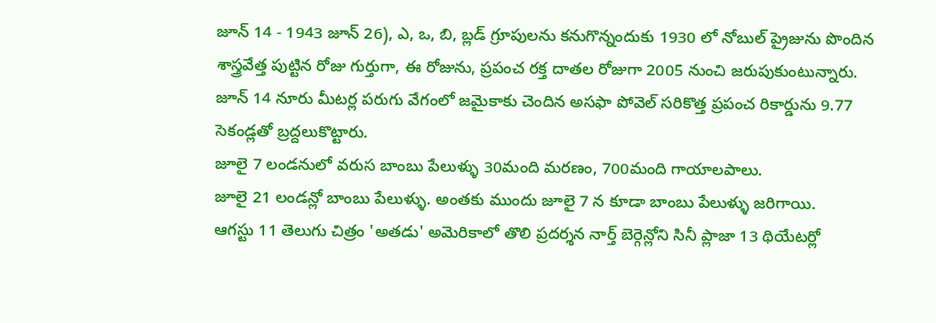జూన్ 14 - 1943 జూన్ 26), ఎ, ఒ, బి, బ్లడ్ గ్రూపులను కనుగొన్నందుకు 1930 లో నోబుల్ ప్రైజును పొందిన శాస్త్రవేత్త పుట్టిన రోజు గుర్తుగా, ఈ రోజును, ప్రపంచ రక్త దాతల రోజుగా 2005 నుంచి జరుపుకుంటున్నారు.
జూన్ 14 నూరు మీటర్ల పరుగు వేగంలో జమైకాకు చెందిన అసఫా పోవెల్ సరికొత్త ప్రపంచ రికార్డును 9.77 సెకండ్లతో బ్రద్దలుకొట్టారు.
జూలై 7 లండనులో వరుస బాంబు పేలుళ్ళు 30మంది మరణం, 700మంది గాయాలపాలు.
జూలై 21 లండన్లో బాంబు పేలుళ్ళు. అంతకు ముందు జూలై 7 న కూడా బాంబు పేలుళ్ళు జరిగాయి.
ఆగస్టు 11 తెలుగు చిత్రం 'అతడు' అమెరికాలో తొలి ప్రదర్శన నార్త్ బెర్గెన్లోని సినీ ప్లాజా 13 థియేటర్లో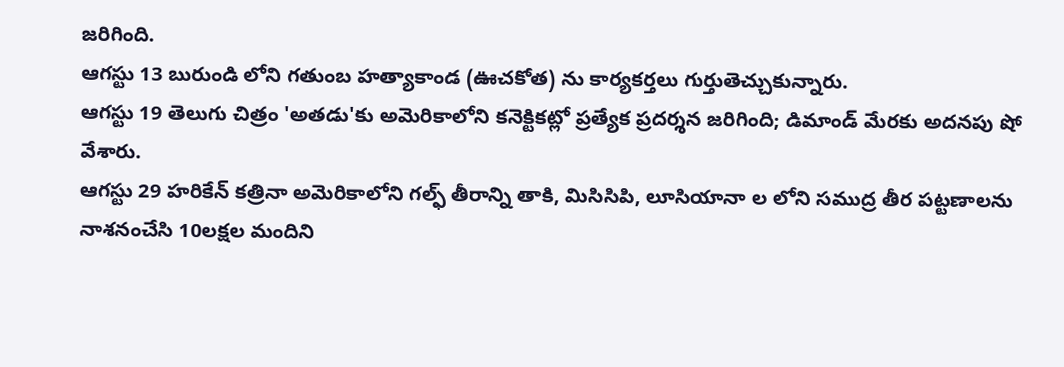జరిగింది.
ఆగస్టు 13 బురుండి లోని గతుంబ హత్యాకాండ (ఊచకోత) ను కార్యకర్తలు గుర్తుతెచ్చుకున్నారు.
ఆగస్టు 19 తెలుగు చిత్రం 'అతడు'కు అమెరికాలోని కనెక్టికట్లో ప్రత్యేక ప్రదర్శన జరిగింది; డిమాండ్ మేరకు అదనపు షో వేశారు.
ఆగస్టు 29 హరికేన్ కత్రినా అమెరికాలోని గల్ఫ్ తీరాన్ని తాకి, మిసిసిపి, లూసియానా ల లోని సముద్ర తీర పట్టణాలను నాశనంచేసి 10లక్షల మందిని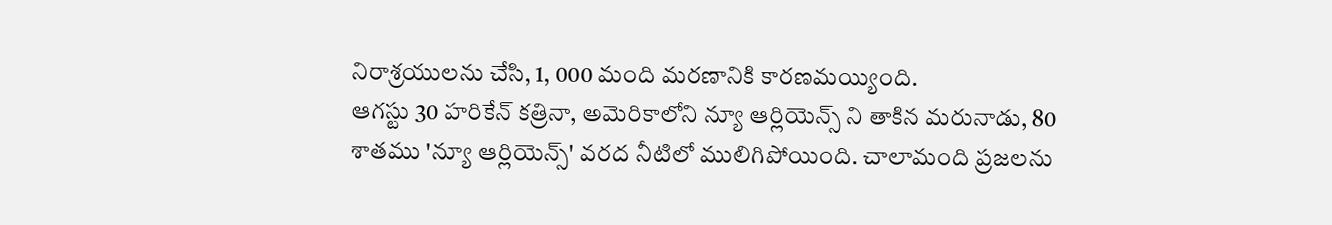నిరాశ్రయులను చేసి, 1, 000 మంది మరణానికి కారణమయ్యింది.
ఆగస్టు 30 హరికేన్ కత్రినా, అమెరికాలోని న్యూ ఆర్లియెన్స్ ని తాకిన మరునాడు, 80 శాతము 'న్యూ ఆర్లియెన్స్' వరద నీటిలో ములిగిపోయింది. చాలామంది ప్రజలను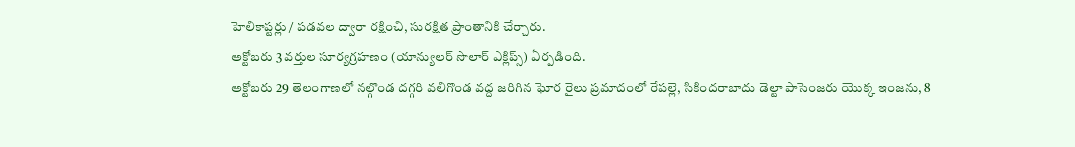హెలికాప్టర్లు / పడవల ద్వారా రక్షించి, సురక్షిత ప్రాంతానికి చేర్చారు.
అక్టోబరు 3 వర్తుల సూర్యగ్రహణం (యాన్యులర్ సొలార్ ఎక్లిప్స్) ఏర్పడింది.
అక్టోబరు 29 తెలంగాణలో నల్గొండ దగ్గరి వలిగొండ వద్ద జరిగిన ఘోర రైలు ప్రమాదంలో రేపల్లె, సికిందరాబాదు డెల్టా పాసెంజరు యొక్క ఇంజను, 8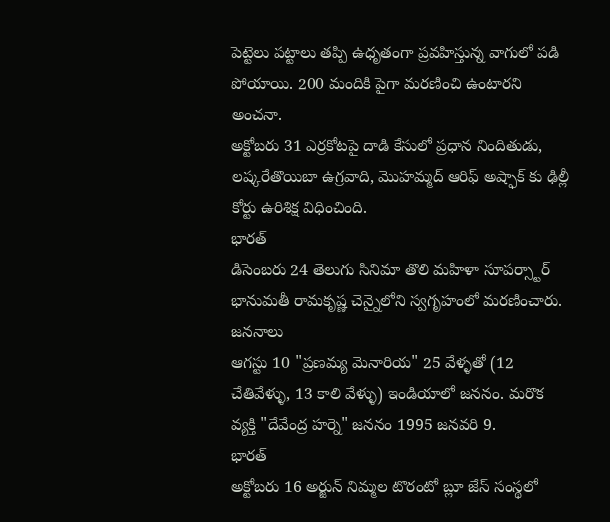పెట్టెలు పట్టాలు తప్పి ఉధృతంగా ప్రవహిస్తున్న వాగులో పడి పోయాయి. 200 మందికి పైగా మరణించి ఉంటారని అంచనా.
అక్టోబరు 31 ఎర్రకోటపై దాడి కేసులో ప్రధాన నిందితుడు, లష్కరేతొయిబా ఉగ్రవాది, మొహమ్మద్ ఆరిఫ్ అష్ఫాక్ కు ఢిల్లీ కోర్టు ఉరిశిక్ష విధించింది.
భారత్
డిసెంబరు 24 తెలుగు సినిమా తొలి మహిళా సూపర్స్టార్ భానుమతీ రామకృష్ణ చెన్నైలోని స్వగృహంలో మరణించారు.
జననాలు
ఆగస్టు 10 "ప్రణమ్య మెనారియ" 25 వేళ్ళతో (12 చేతివేళ్ళు, 13 కాలి వేళ్ళు) ఇండియాలో జననం. మరొక వ్యక్తి "దేవేంద్ర హర్నె" జననం 1995 జనవరి 9.
భారత్
అక్టోబరు 16 అర్జున్ నిమ్మల టొరంటో బ్లూ జేస్ సంస్థలో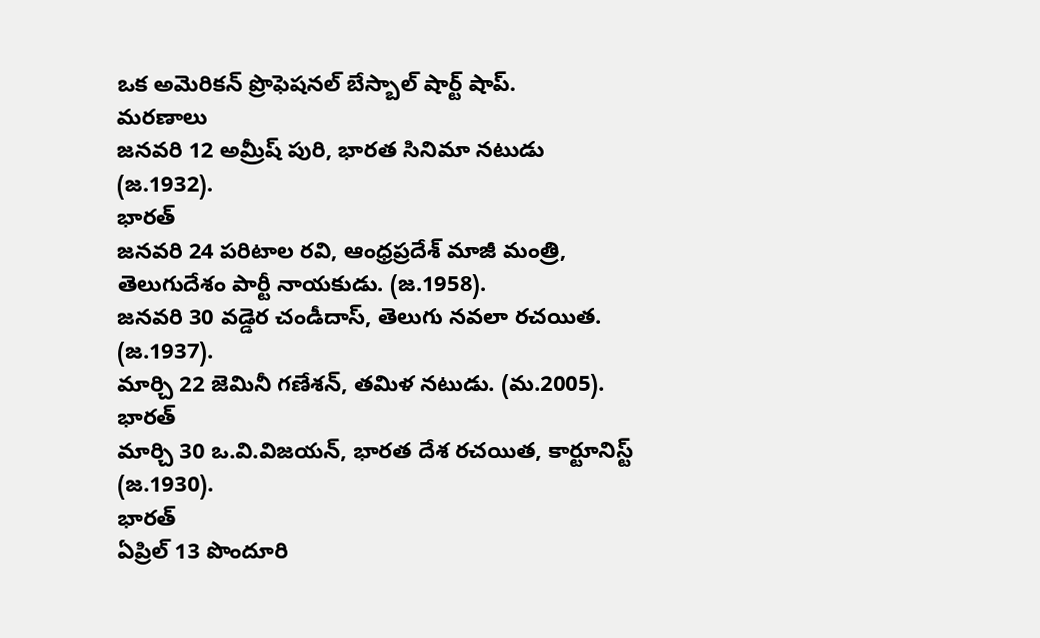ఒక అమెరికన్ ప్రొఫెషనల్ బేస్బాల్ షార్ట్ షాప్.
మరణాలు
జనవరి 12 అమ్రీష్ పురి, భారత సినిమా నటుడు (జ.1932).
భారత్
జనవరి 24 పరిటాల రవి, ఆంధ్రప్రదేశ్ మాజీ మంత్రి, తెలుగుదేశం పార్టీ నాయకుడు. (జ.1958).
జనవరి 30 వడ్డెర చండీదాస్, తెలుగు నవలా రచయిత. (జ.1937).
మార్చి 22 జెమినీ గణేశన్, తమిళ నటుడు. (మ.2005).
భారత్
మార్చి 30 ఒ.వి.విజయన్, భారత దేశ రచయిత, కార్టూనిస్ట్ (జ.1930).
భారత్
ఏప్రిల్ 13 పొందూరి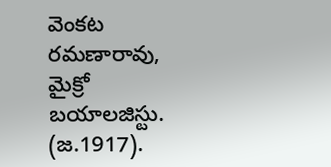వెంకట రమణారావు, మైక్రో బయాలజిస్టు. (జ.1917).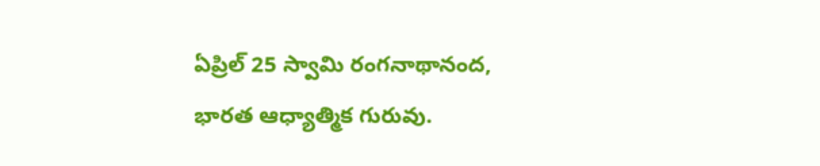ఏప్రిల్ 25 స్వామి రంగనాథానంద, భారత ఆధ్యాత్మిక గురువు.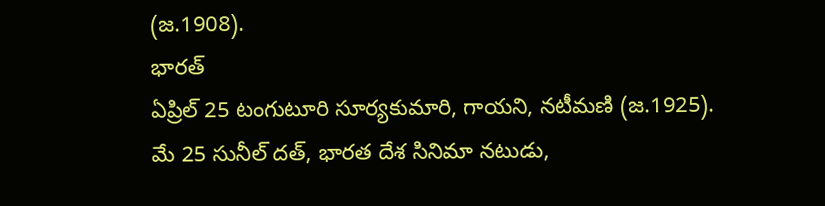(జ.1908).
భారత్
ఏప్రిల్ 25 టంగుటూరి సూర్యకుమారి, గాయని, నటీమణి (జ.1925).
మే 25 సునీల్ దత్, భారత దేశ సినిమా నటుడు,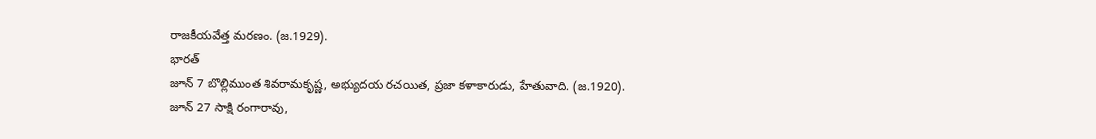రాజకీయవేత్త మరణం. (జ.1929).
భారత్
జూన్ 7 బొల్లిముంత శివరామకృష్ణ, అభ్యుదయ రచయిత, ప్రజా కళాకారుడు, హేతువాది. (జ.1920).
జూన్ 27 సాక్షి రంగారావు,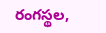రంగస్థల,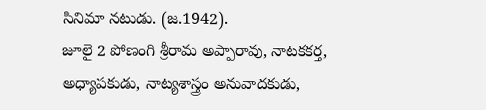సినిమా నటుడు. (జ.1942).
జూలై 2 పోణంగి శ్రీరామ అప్పారావు, నాటకకర్త, అధ్యాపకుడు, నాట్యశాస్త్రం అనువాదకుడు,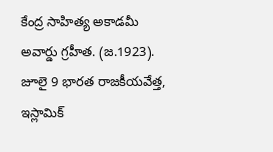కేంద్ర సాహిత్య అకాడమీ అవార్డు గ్రహీత. (జ.1923).
జూలై 9 భారత రాజకీయవేత్త, ఇస్లామిక్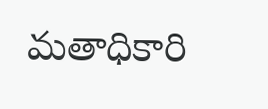మతాధికారి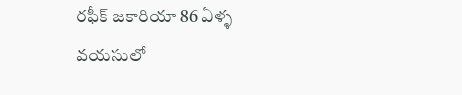రఫీక్ జకారియా 86 ఏళ్ళ వయసులో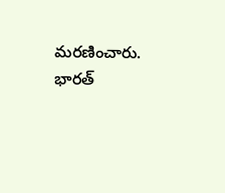మరణించారు.
భారత్